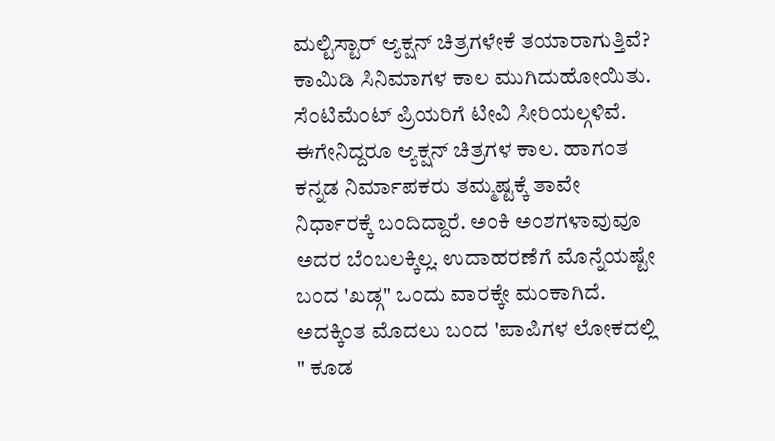ಮಲ್ಟಿಸ್ಟಾರ್ ಆ್ಯಕ್ಷನ್ ಚಿತ್ರಗಳೇಕೆ ತಯಾರಾಗುತ್ತಿವೆ?
ಕಾಮಿಡಿ ಸಿನಿಮಾಗಳ ಕಾಲ ಮುಗಿದುಹೋಯಿತು. ಸೆಂಟಿಮೆಂಟ್ ಪ್ರಿಯರಿಗೆ ಟೀವಿ ಸೀರಿಯಲ್ಗಳಿವೆ. ಈಗೇನಿದ್ದರೂ ಆ್ಯಕ್ಷನ್ ಚಿತ್ರಗಳ ಕಾಲ. ಹಾಗಂತ ಕನ್ನಡ ನಿರ್ಮಾಪಕರು ತಮ್ಮಷ್ಟಕ್ಕೆ ತಾವೇ ನಿರ್ಧಾರಕ್ಕೆ ಬಂದಿದ್ದಾರೆ. ಅಂಕಿ ಅಂಶಗಳಾವುವೂ ಅದರ ಬೆಂಬಲಕ್ಕಿಲ್ಲ. ಉದಾಹರಣೆಗೆ ಮೊನ್ನೆಯಷ್ಟೇ ಬಂದ 'ಖಡ್ಗ" ಒಂದು ವಾರಕ್ಕೇ ಮಂಕಾಗಿದೆ. ಅದಕ್ಕಿಂತ ಮೊದಲು ಬಂದ 'ಪಾಪಿಗಳ ಲೋಕದಲ್ಲಿ " ಕೂಡ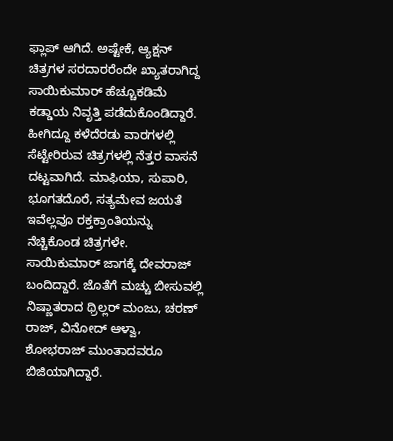ಫ್ಲಾಪ್ ಆಗಿದೆ. ಅಷ್ಟೇಕೆ, ಆ್ಯಕ್ಷನ್ ಚಿತ್ರಗಳ ಸರದಾರರೆಂದೇ ಖ್ಯಾತರಾಗಿದ್ದ ಸಾಯಿಕುಮಾರ್ ಹೆಚ್ಚೂಕಡಿಮೆ ಕಡ್ಡಾಯ ನಿವೃತ್ತಿ ಪಡೆದುಕೊಂಡಿದ್ದಾರೆ.
ಹೀಗಿದ್ದೂ ಕಳೆದೆರಡು ವಾರಗಳಲ್ಲಿ ಸೆಟ್ಟೇರಿರುವ ಚಿತ್ರಗಳಲ್ಲಿ ನೆತ್ತರ ವಾಸನೆ ದಟ್ಟವಾಗಿದೆ. ಮಾಫಿಯಾ, ಸುಪಾರಿ, ಭೂಗತದೊರೆ, ಸತ್ಯಮೇವ ಜಯತೆ ಇವೆಲ್ಲವೂ ರಕ್ತಕ್ರಾಂತಿಯನ್ನು ನೆಚ್ಚಿಕೊಂಡ ಚಿತ್ರಗಳೇ. ಸಾಯಿಕುಮಾರ್ ಜಾಗಕ್ಕೆ ದೇವರಾಜ್ ಬಂದಿದ್ದಾರೆ. ಜೊತೆಗೆ ಮಚ್ಚು ಬೀಸುವಲ್ಲಿ ನಿಷ್ಣಾತರಾದ ಥ್ರಿಲ್ಲರ್ ಮಂಜು, ಚರಣ್ ರಾಜ್, ವಿನೋದ್ ಆಳ್ವಾ, ಶೋಭರಾಜ್ ಮುಂತಾದವರೂ ಬಿಜಿಯಾಗಿದ್ದಾರೆ.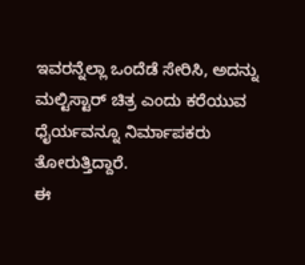ಇವರನ್ನೆಲ್ಲಾ ಒಂದೆಡೆ ಸೇರಿಸಿ, ಅದನ್ನು ಮಲ್ಟಿಸ್ಟಾರ್ ಚಿತ್ರ ಎಂದು ಕರೆಯುವ ಧೈರ್ಯವನ್ನೂ ನಿರ್ಮಾಪಕರು ತೋರುತ್ತಿದ್ದಾರೆ.
ಈ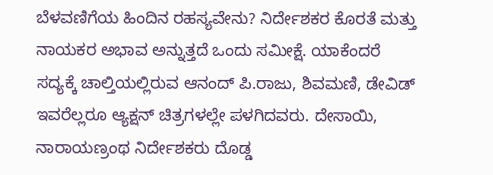ಬೆಳವಣಿಗೆಯ ಹಿಂದಿನ ರಹಸ್ಯವೇನು? ನಿರ್ದೇಶಕರ ಕೊರತೆ ಮತ್ತು ನಾಯಕರ ಅಭಾವ ಅನ್ನುತ್ತದೆ ಒಂದು ಸಮೀಕ್ಷೆ. ಯಾಕೆಂದರೆ ಸದ್ಯಕ್ಕೆ ಚಾಲ್ತಿಯಲ್ಲಿರುವ ಆನಂದ್ ಪಿ.ರಾಜು, ಶಿವಮಣಿ, ಡೇವಿಡ್ ಇವರೆಲ್ಲರೂ ಆ್ಯಕ್ಷನ್ ಚಿತ್ರಗಳಲ್ಲೇ ಪಳಗಿದವರು. ದೇಸಾಯಿ, ನಾರಾಯಣ್ರಂಥ ನಿರ್ದೇಶಕರು ದೊಡ್ಡ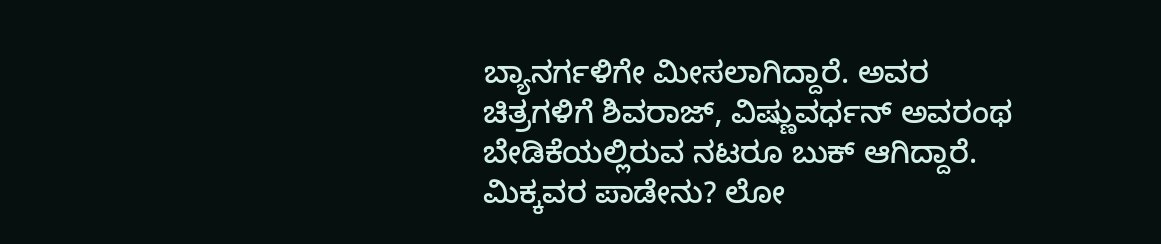ಬ್ಯಾನರ್ಗಳಿಗೇ ಮೀಸಲಾಗಿದ್ದಾರೆ. ಅವರ ಚಿತ್ರಗಳಿಗೆ ಶಿವರಾಜ್, ವಿಷ್ಣುವರ್ಧನ್ ಅವರಂಥ ಬೇಡಿಕೆಯಲ್ಲಿರುವ ನಟರೂ ಬುಕ್ ಆಗಿದ್ದಾರೆ.
ಮಿಕ್ಕವರ ಪಾಡೇನು? ಲೋ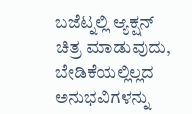ಬಜೆಟ್ನಲ್ಲಿ ಆ್ಯಕ್ಷನ್ ಚಿತ್ರ ಮಾಡುವುದು, ಬೇಡಿಕೆಯಲ್ಲಿಲ್ಲದ ಅನುಭವಿಗಳನ್ನು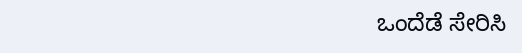ಒಂದೆಡೆ ಸೇರಿಸಿ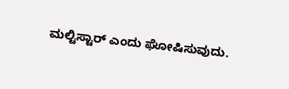ಮಲ್ಟಿಸ್ಟಾರ್ ಎಂದು ಘೋಷಿಸುವುದು.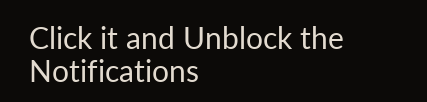Click it and Unblock the Notifications